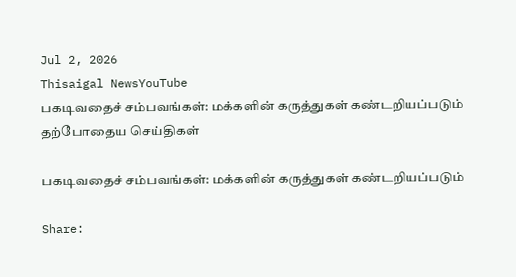Jul 2, 2026
Thisaigal NewsYouTube
பகடிவதைச் சம்பவங்கள்: மக்களின் கருத்துகள் கண்டறியப்படும்
தற்போதைய செய்திகள்

பகடிவதைச் சம்பவங்கள்: மக்களின் கருத்துகள் கண்டறியப்படும்

Share: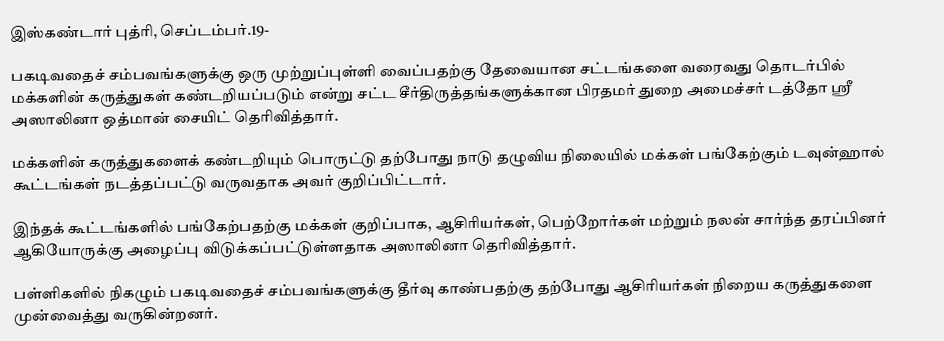இஸ்கண்டார் புத்ரி, செப்டம்பர்.19-

பகடிவதைச் சம்பவங்களுக்கு ஒரு முற்றுப்புள்ளி வைப்பதற்கு தேவையான சட்டங்களை வரைவது தொடர்பில் மக்களின் கருத்துகள் கண்டறியப்படும் என்று சட்ட சீர்திருத்தங்களுக்கான பிரதமர் துறை அமைச்சர் டத்தோ ஶ்ரீ அஸாலினா ஒத்மான் சையிட் தெரிவித்தார்.

மக்களின் கருத்துகளைக் கண்டறியும் பொருட்டு தற்போது நாடு தழுவிய நிலையில் மக்கள் பங்கேற்கும் டவுன்ஹால் கூட்டங்கள் நடத்தப்பட்டு வருவதாக அவர் குறிப்பிட்டார்.

இந்தக் கூட்டங்களில் பங்கேற்பதற்கு மக்கள் குறிப்பாக, ஆசிரியர்கள், பெற்றோர்கள் மற்றும் நலன் சார்ந்த தரப்பினர் ஆகியோருக்கு அழைப்பு விடுக்கப்பட்டுள்ளதாக அஸாலினா தெரிவித்தார்.

பள்ளிகளில் நிகழும் பகடிவதைச் சம்பவங்களுக்கு தீர்வு காண்பதற்கு தற்போது ஆசிரியர்கள் நிறைய கருத்துகளை முன்வைத்து வருகின்றனர்.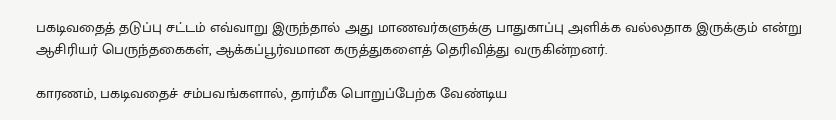பகடிவதைத் தடுப்பு சட்டம் எவ்வாறு இருந்தால் அது மாணவர்களுக்கு பாதுகாப்பு அளிக்க வல்லதாக இருக்கும் என்று ஆசிரியர் பெருந்தகைகள், ஆக்கப்பூர்வமான கருத்துகளைத் தெரிவித்து வருகின்றனர்.

காரணம், பகடிவதைச் சம்பவங்களால், தார்மீக பொறுப்பேற்க வேண்டிய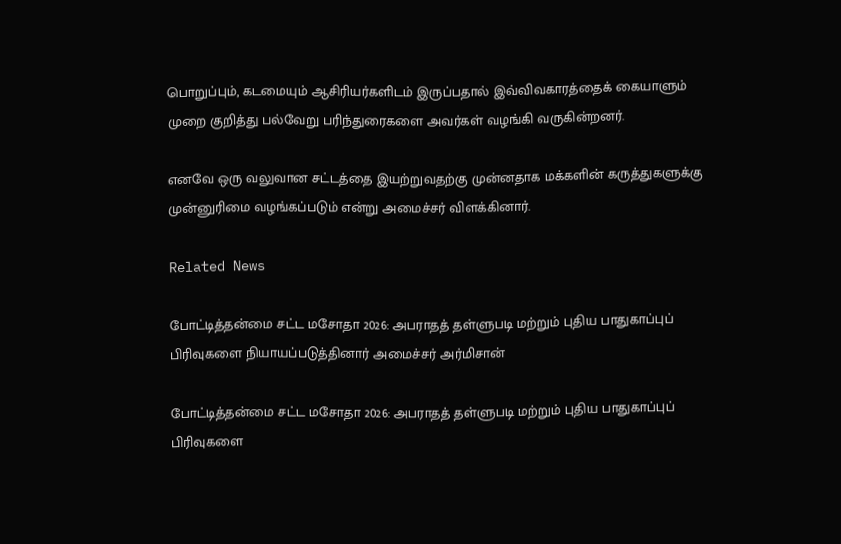பொறுப்பும், கடமையும் ஆசிரியர்களிடம் இருப்பதால் இவ்விவகாரத்தைக் கையாளும் முறை குறித்து பல்வேறு பரிந்துரைகளை அவர்கள் வழங்கி வருகின்றனர்.

எனவே ஒரு வலுவான சட்டத்தை இயற்றுவதற்கு முன்னதாக மக்களின் கருத்துகளுக்கு முன்னுரிமை வழங்கப்படும் என்று அமைச்சர் விளக்கினார்.

Related News

போட்டித்தன்மை சட்ட மசோதா 2026: அபராதத் தள்ளுபடி மற்றும் புதிய பாதுகாப்புப் பிரிவுகளை நியாயப்படுத்தினார் அமைச்சர் அர்மிசான்

போட்டித்தன்மை சட்ட மசோதா 2026: அபராதத் தள்ளுபடி மற்றும் புதிய பாதுகாப்புப் பிரிவுகளை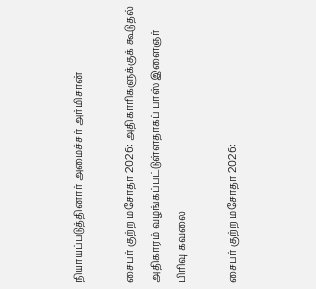நியாயப்படுத்தினார் அமைச்சர் அர்மிசான்

சைபர் குற்ற மசோதா 2026: அதிகாரிகளுக்குக் கூடுதல் அதிகாரம் வழங்கப்பட்டுள்ளதாகப் பாஸ் இளைஞர் பிரிவு கவலை

சைபர் குற்ற மசோதா 2026: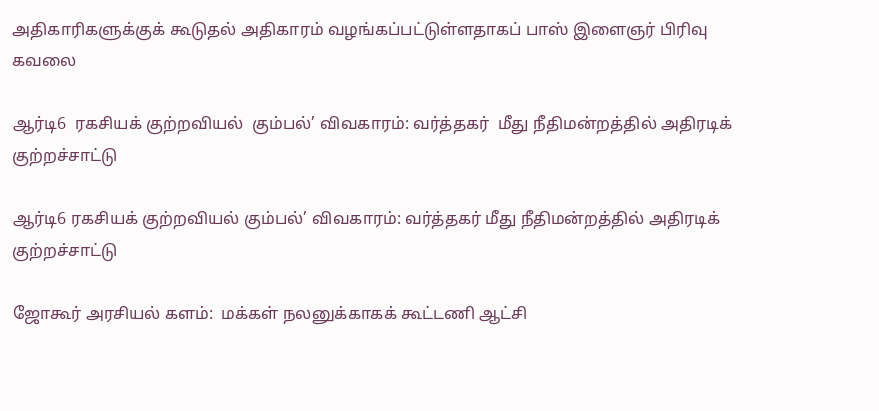அதிகாரிகளுக்குக் கூடுதல் அதிகாரம் வழங்கப்பட்டுள்ளதாகப் பாஸ் இளைஞர் பிரிவு கவலை

ஆர்டி6  ரகசியக் குற்றவியல்  கும்பல்’ விவகாரம்: வர்த்தகர்  மீது நீதிமன்றத்தில் அதிரடிக் குற்றச்சாட்டு

ஆர்டி6 ரகசியக் குற்றவியல் கும்பல்’ விவகாரம்: வர்த்தகர் மீது நீதிமன்றத்தில் அதிரடிக் குற்றச்சாட்டு

ஜோகூர் அரசியல் களம்:  மக்கள் நலனுக்காகக் கூட்டணி ஆட்சி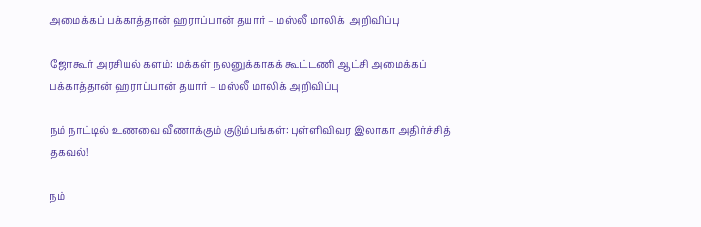அமைக்கப் பக்காத்தான் ஹராப்பான் தயார் – மஸ்லீ மாலிக்  அறிவிப்பு

ஜோகூர் அரசியல் களம்: மக்கள் நலனுக்காகக் கூட்டணி ஆட்சி அமைக்கப் பக்காத்தான் ஹராப்பான் தயார் – மஸ்லீ மாலிக் அறிவிப்பு

நம் நாட்டில் உணவை வீணாக்கும் குடும்பங்கள்: புள்ளிவிவர இலாகா அதிர்ச்சித் தகவல்!

நம்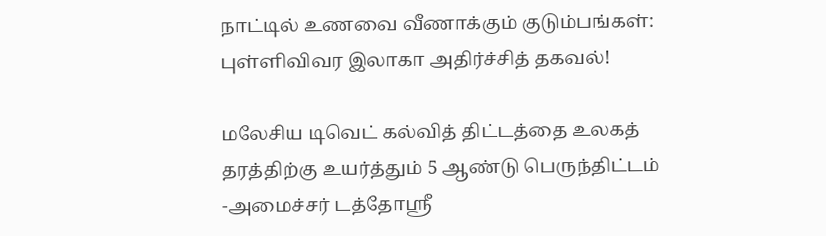நாட்டில் உணவை வீணாக்கும் குடும்பங்கள்: புள்ளிவிவர இலாகா அதிர்ச்சித் தகவல்!

மலேசிய டிவெட் கல்வித் திட்டத்தை உலகத் தரத்திற்கு உயர்த்தும் 5 ஆண்டு பெருந்திட்டம் -அமைச்சர் டத்தோஸ்ரீ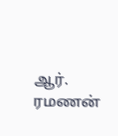ஆர். ரமணன்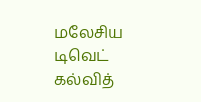மலேசிய டிவெட் கல்வித்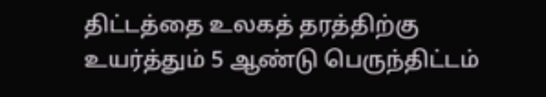திட்டத்தை உலகத் தரத்திற்கு உயர்த்தும் 5 ஆண்டு பெருந்திட்டம்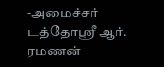-அமைச்சர் டத்தோஸ்ரீ ஆர். ரமணன்